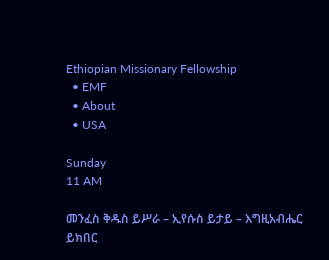Ethiopian Missionary Fellowship
  • EMF
  • About
  • USA

Sunday
11 AM

መንፈስ ቅዱስ ይሥራ – ኢየሱስ ይታይ – እግዚአብሔር ይክበር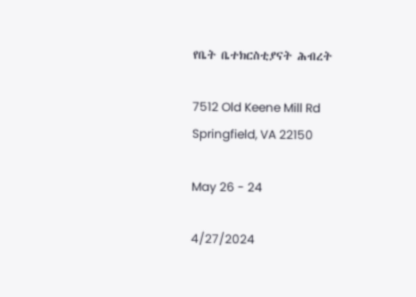የቤት ቤተክርስቲያናት ሕብረት

7512 Old Keene Mill Rd
Springfield, VA 22150

May 26 - 24

4/27/2024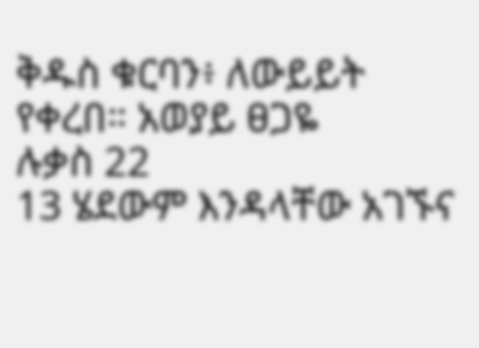ቅዱስ ቁርባን፥ ለውይይት የቀረበ። አወያይ ፀጋዬ
ሉቃስ 22
13 ሄደውም እንዳላቸው አገኙና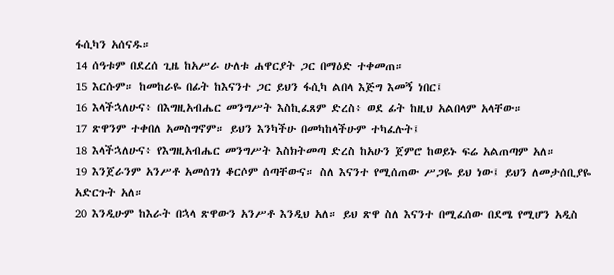ፋሲካን አሰናዱ።
14 ሰዓቱም በደረሰ ጊዜ ከአሥራ ሁለቱ ሐዋርያት ጋር በማዕድ ተቀመጠ።
15 እርሱም። ከመከራዬ በፊት ከእናንተ ጋር ይህን ፋሲካ ልበላ እጅግ እመኝ ነበር፤
16 እላችኋለሁና፥ በእግዚአብሔር መንግሥት እስኪፈጸም ድረስ፥ ወደ ፊት ከዚህ አልበላም አላቸው።
17 ጽዋንም ተቀበለ አመስግኖም። ይህን እንካችሁ በመካከላችሁም ተካፈሉት፤
18 እላችኋለሁና፥ የእግዚአብሔር መንግሥት እስክትመጣ ድረስ ከአሁን ጀምሮ ከወይኑ ፍሬ አልጠጣም አለ።
19 እንጀራንም አንሥቶ አመሰገነ ቆርሶም ሰጣቸውና። ስለ እናንተ የሚሰጠው ሥጋዬ ይህ ነው፤ ይህን ለመታሰቢያዬ አድርጉት አለ።
20 እንዲሁም ከእራት በኋላ ጽዋውን አንሥቶ እንዲህ አለ። ይህ ጽዋ ስለ እናንተ በሚፈሰው በደሜ የሚሆን አዲስ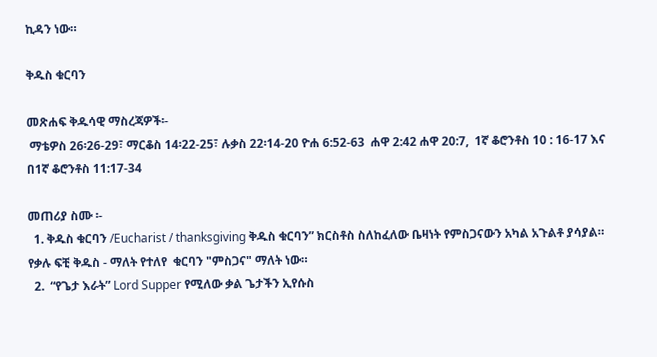ኪዳን ነው።

ቅዱስ ቁርባን

መጽሐፍ ቅዱሳዊ ማስረጃዎች፡-
 ማቴዎስ 26፡26-29፣ ማርቆስ 14፡22-25፣ ሉቃስ 22፡14-20 ዮሐ 6:52-63  ሐዋ 2:42 ሐዋ 20:7,  1ኛ ቆሮንቶስ 10 : 16-17 እና በ1ኛ ቆሮንቶስ 11:17-34

መጠሪያ ስሙ ፡-
  1. ቅዱስ ቁርባን /Eucharist / thanksgiving ቅዱስ ቁርባን” ክርስቶስ ስለከፈለው ቤዛነት የምስጋናውን አካል አጉልቶ ያሳያል። የቃሉ ፍቺ ቅዱስ - ማለት የተለየ  ቁርባን "ምስጋና" ማለት ነው።
  2.  “የጌታ እራት” Lord Supper የሚለው ቃል ጌታችን ኢየሱስ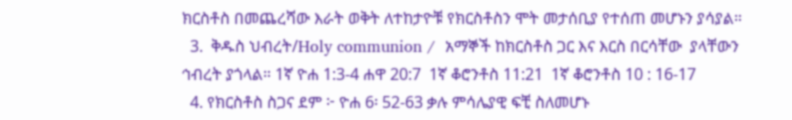ክርስቶስ በመጨረሻው እራት ወቅት ለተከታዮቹ የክርስቶስን ሞት መታሰቢያ የተሰጠ መሆኑን ያሳያል።
  3.  ቅዱስ ህብረት/Holy communion /  አማኞች ከክርስቶስ ጋር እና እርስ በርሳቸው  ያላቸውን ኅብረት ያጎላል። 1ኛ ዮሐ 1:3-4 ሐዋ 20:7  1ኛ ቆሮንቶስ 11:21  1ኛ ቆሮንቶስ 10 : 16-17
  4. የክርስቶስ ስጋና ደም ፦ ዮሐ 6፡ 52-63 ቃሉ ምሳሌያዊ ፍቺ ስለመሆኑ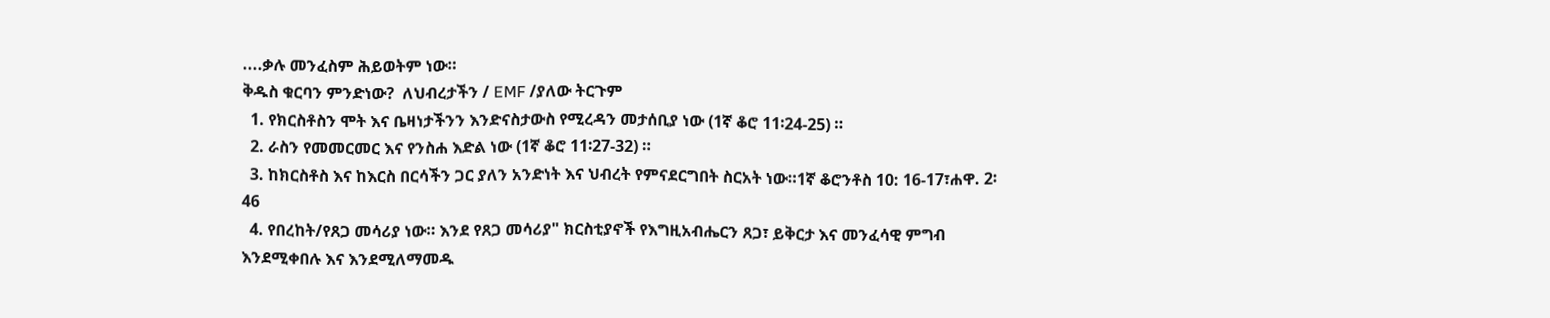....ቃሉ መንፈስም ሕይወትም ነው።
ቅዱስ ቁርባን ምንድነው?  ለህብረታችን / EMF /ያለው ትርጉም
  1. የክርስቶስን ሞት እና ቤዛነታችንን እንድናስታውስ የሚረዳን መታሰቢያ ነው (1ኛ ቆሮ 11፡24-25) ።
  2. ራስን የመመርመር እና የንስሐ እድል ነው (1ኛ ቆሮ 11፡27-32) ።
  3. ከክርስቶስ እና ከእርስ በርሳችን ጋር ያለን አንድነት እና ህብረት የምናደርግበት ስርአት ነው።1ኛ ቆሮንቶስ 10: 16-17፣ሐዋ. 2፡46
  4. የበረከት/የጸጋ መሳሪያ ነው። እንደ የጸጋ መሳሪያ" ክርስቲያኖች የእግዚአብሔርን ጸጋ፣ ይቅርታ እና መንፈሳዊ ምግብ እንደሚቀበሉ እና እንደሚለማመዱ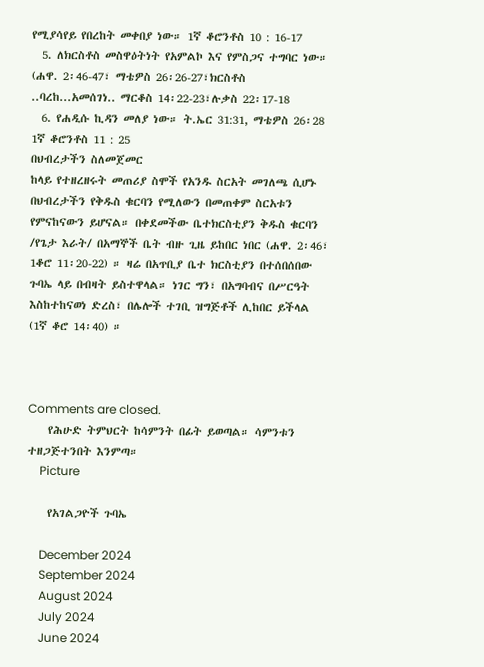የሚያሳየይ የበረከት መቀበያ ነው። 1ኛ ቆሮንቶስ 10 : 16-17
  5. ለክርስቶስ መስዋዕትነት የአምልኮ እና የምስጋና ተግባር ነው። (ሐዋ. 2፡46-47፣ ማቴዎስ 26፡26-27፣ክርስቶስ ..ባረከ...አመሰገነ.. ማርቆስ 14፡22-23፣ሉቃስ 22፡17-18
  6. የሐዲሱ ኪዳን መለያ ነው። ት.ኤር 31:31, ማቴዎስ 26፡28 1ኛ ቆሮንቶስ 11 : 25
በህብረታችን ስለመጀመር
ከላይ የተዘረዘሩት መጠሪያ ስሞች የአንዱ ስርአት መገለጫ ሲሆኑ በህብረታችን የቅዱስ ቁርባን የሚለውን በመጠቀም ስርአቱን የምናከናውን ይሆናል። በቀደመችው ቤተክርስቲያን ቅዱስ ቁርባን /የጌታ እራት/ በአማኞች ቤት ብዙ ጊዜ ይከበር ነበር (ሐዋ. 2፡46፣ 1ቆሮ 11፡20-22) ። ዛሬ በአጥቢያ ቤተ ክርስቲያን በተሰበሰበው ጉባኤ ላይ በብዛት ይስተዋላል። ነገር ግን፣ በአግባብና በሥርዓት እስከተከናወነ ድረስ፣ በሌሎች ተገቢ ዝግጅቶች ሊከበር ይችላል (1ኛ ቆሮ 14፡40) ።



Comments are closed.
    የሕሁድ ትምህርት ከሳምንት በፊት ይወጣል። ሳምንቱን ተዘጋጅተንበት እንምጣ።
    Picture

    የአገልጋዮች ጉባኤ

    December 2024
    September 2024
    August 2024
    July 2024
    June 2024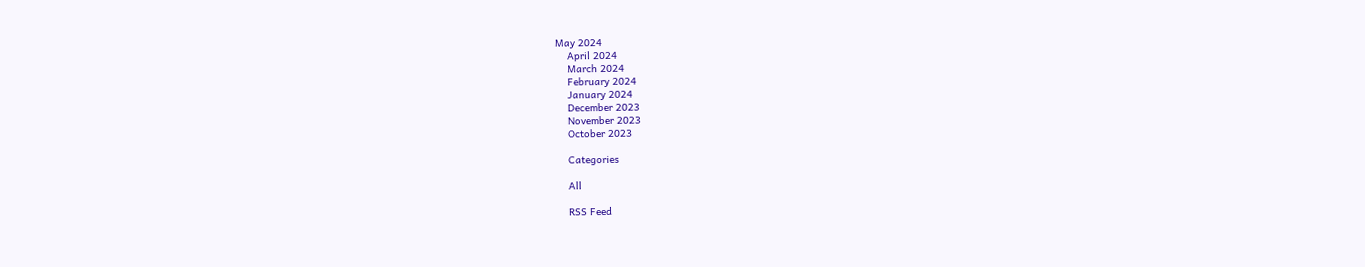May 2024
    April 2024
    March 2024
    February 2024
    January 2024
    December 2023
    November 2023
    October 2023

    Categories

    All

    RSS Feed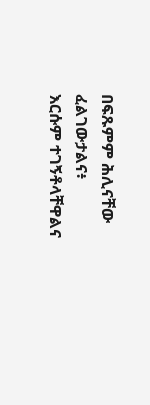በፍጹምም ሕሊናቸው ፈልገውታልና፥
እርሱም ተገኝቶላቸዋልና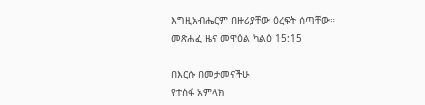እግዚአብሔርም በዙሪያቸው ዕረፍት ሰጣቸው።
መጽሐፈ ዜና መዋዕል ካልዕ 15:15

በእርሱ በመታመናችሁ
የተስፋ አምላክ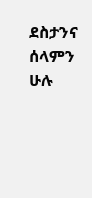ደስታንና ሰላምን ሁሉ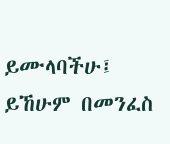ይሙላባችሁ፤
ይኸሁም በመንፈስ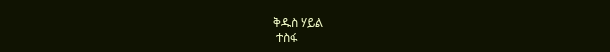ቅዱስ ሃይል
 ተስፋ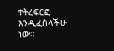ተትረፍርፎ እንዲፈስላችሁ ነው።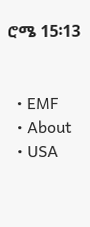ሮሜ 15፡13


  • EMF
  • About
  • USA